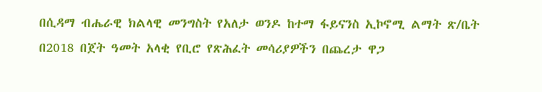በሲዳማ ብሔራዊ ክልላዊ መንግስት የአለታ ወንዶ ከተማ ፋይናንስ ኢኮኖሚ ልማት ጽ/ቤት በ2018 በጀት ዓመት አላቂ የቢሮ የጽሕፈት መሳሪያዎችን በጨረታ ዋጋ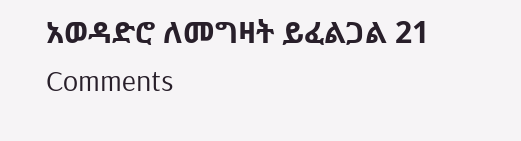አወዳድሮ ለመግዛት ይፈልጋል 21 Comments